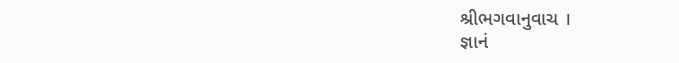શ્રીભગવાનુવાચ ।
જ્ઞાનં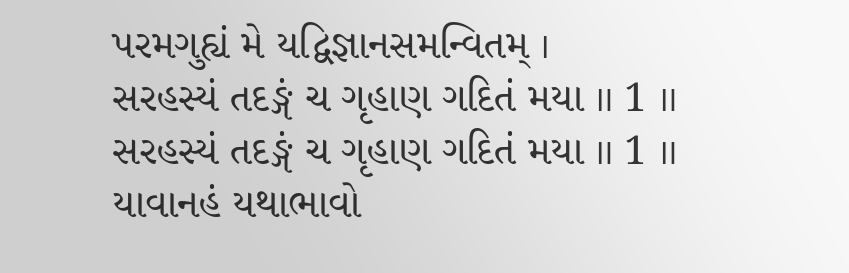પરમગુહ્યં મે યદ્વિજ્ઞાનસમન્વિતમ્ ।
સરહસ્યં તદઙ્ગં ચ ગૃહાણ ગદિતં મયા ॥ 1 ॥
સરહસ્યં તદઙ્ગં ચ ગૃહાણ ગદિતં મયા ॥ 1 ॥
યાવાનહં યથાભાવો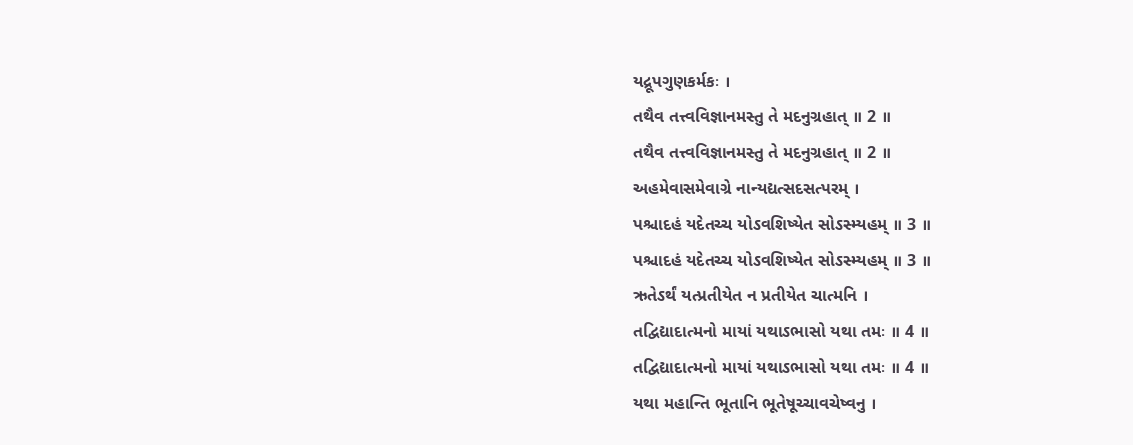યદ્રૂપગુણકર્મકઃ ।
તથૈવ તત્ત્વવિજ્ઞાનમસ્તુ તે મદનુગ્રહાત્ ॥ 2 ॥
તથૈવ તત્ત્વવિજ્ઞાનમસ્તુ તે મદનુગ્રહાત્ ॥ 2 ॥
અહમેવાસમેવાગ્રે નાન્યદ્યત્સદસત્પરમ્ ।
પશ્ચાદહં યદેતચ્ચ યોઽવશિષ્યેત સોઽસ્મ્યહમ્ ॥ 3 ॥
પશ્ચાદહં યદેતચ્ચ યોઽવશિષ્યેત સોઽસ્મ્યહમ્ ॥ 3 ॥
ઋતેઽર્થં યત્પ્રતીયેત ન પ્રતીયેત ચાત્મનિ ।
તદ્વિદ્યાદાત્મનો માયાં યથાઽભાસો યથા તમઃ ॥ 4 ॥
તદ્વિદ્યાદાત્મનો માયાં યથાઽભાસો યથા તમઃ ॥ 4 ॥
યથા મહાન્તિ ભૂતાનિ ભૂતેષૂચ્ચાવચેષ્વનુ ।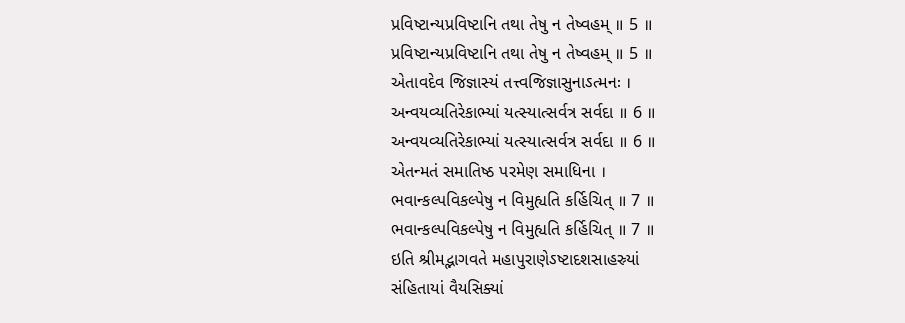પ્રવિષ્ટાન્યપ્રવિષ્ટાનિ તથા તેષુ ન તેષ્વહમ્ ॥ 5 ॥
પ્રવિષ્ટાન્યપ્રવિષ્ટાનિ તથા તેષુ ન તેષ્વહમ્ ॥ 5 ॥
એતાવદેવ જિજ્ઞાસ્યં તત્ત્વજિજ્ઞાસુનાઽત્મનઃ ।
અન્વયવ્યતિરેકાભ્યાં યત્સ્યાત્સર્વત્ર સર્વદા ॥ 6 ॥
અન્વયવ્યતિરેકાભ્યાં યત્સ્યાત્સર્વત્ર સર્વદા ॥ 6 ॥
એતન્મતં સમાતિષ્ઠ પરમેણ સમાધિના ।
ભવાન્કલ્પવિકલ્પેષુ ન વિમુહ્યતિ કર્હિચિત્ ॥ 7 ॥
ભવાન્કલ્પવિકલ્પેષુ ન વિમુહ્યતિ કર્હિચિત્ ॥ 7 ॥
ઇતિ શ્રીમદ્ભાગવતે મહાપુરાણેઽષ્ટાદશસાહસ્ર્યાં
સંહિતાયાં વૈયસિક્યાં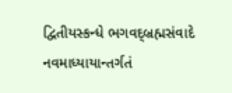દ્વિતીયસ્કન્ધે ભગવદ્બ્રહ્મસંવાદે
નવમાધ્યાયાન્તર્ગતં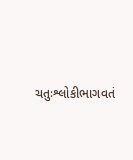ચતુઃશ્લોકીભાગવતં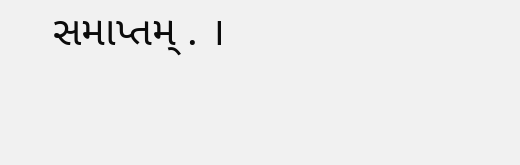સમાપ્તમ્ . ।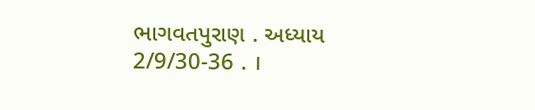ભાગવતપુરાણ . અધ્યાય 2/9/30-36 . ।